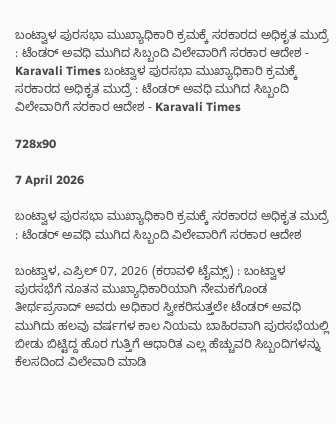ಬಂಟ್ವಾಳ ಪುರಸಭಾ ಮುಖ್ಯಾಧಿಕಾರಿ ಕ್ರಮಕ್ಕೆ ಸರಕಾರದ ಅಧಿಕೃತ ಮುದ್ರೆ : ಟೆಂಡರ್ ಅವಧಿ ಮುಗಿದ ಸಿಬ್ಬಂದಿ ವಿಲೇವಾರಿಗೆ ಸರಕಾರ ಆದೇಶ - Karavali Times ಬಂಟ್ವಾಳ ಪುರಸಭಾ ಮುಖ್ಯಾಧಿಕಾರಿ ಕ್ರಮಕ್ಕೆ ಸರಕಾರದ ಅಧಿಕೃತ ಮುದ್ರೆ : ಟೆಂಡರ್ ಅವಧಿ ಮುಗಿದ ಸಿಬ್ಬಂದಿ ವಿಲೇವಾರಿಗೆ ಸರಕಾರ ಆದೇಶ - Karavali Times

728x90

7 April 2026

ಬಂಟ್ವಾಳ ಪುರಸಭಾ ಮುಖ್ಯಾಧಿಕಾರಿ ಕ್ರಮಕ್ಕೆ ಸರಕಾರದ ಅಧಿಕೃತ ಮುದ್ರೆ : ಟೆಂಡರ್ ಅವಧಿ ಮುಗಿದ ಸಿಬ್ಬಂದಿ ವಿಲೇವಾರಿಗೆ ಸರಕಾರ ಆದೇಶ

ಬಂಟ್ವಾಳ, ಎಪ್ರಿಲ್ 07, 2026 (ಕರಾವಳಿ ಟೈಮ್ಸ್) : ಬಂಟ್ವಾಳ ಪುರಸಭೆಗೆ ನೂತನ ಮುಖ್ಯಾಧಿಕಾರಿಯಾಗಿ ನೇಮಕಗೊಂಡ ತೀರ್ಥಪ್ರಸಾದ್ ಅವರು ಅಧಿಕಾರ ಸ್ವೀಕರಿಸುತ್ತಲೇ ಟೆಂಡರ್ ಅವಧಿ ಮುಗಿದು ಹಲವು ವರ್ಷಗಳ ಕಾಲ ನಿಯಮ ಬಾಹಿರವಾಗಿ ಪುರಸಭೆಯಲ್ಲಿ ಬೀಡು ಬಿಟ್ಟಿದ್ದ ಹೊರ ಗುತ್ತಿಗೆ ಆಧಾರಿತ ಎಲ್ಲ ಹೆಚ್ಚುವರಿ ಸಿಬ್ಬಂದಿಗಳನ್ನು ಕೆಲಸದಿಂದ ವಿಲೇವಾರಿ ಮಾಡಿ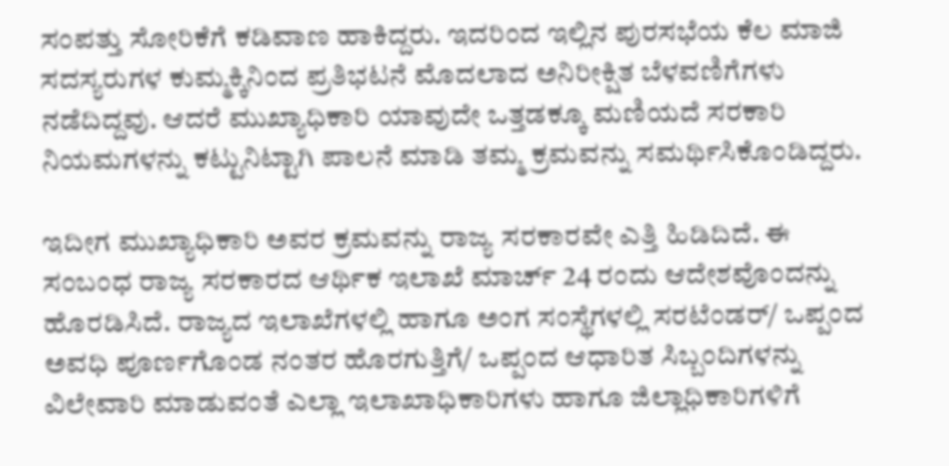ಸಂಪತ್ತು ಸೋರಿಕೆಗೆ ಕಡಿವಾಣ ಹಾಕಿದ್ದರು. ಇದರಿಂದ ಇಲ್ಲಿನ ಪುರಸಭೆಯ ಕೆಲ ಮಾಜಿ ಸದಸ್ಯರುಗಳ ಕುಮ್ಮಕ್ಕಿನಿಂದ ಪ್ರತಿಭಟನೆ ಮೊದಲಾದ ಅನಿರೀಕ್ಷಿತ ಬೆಳವಣಿಗೆಗಳು ನಡೆದಿದ್ದವು. ಆದರೆ ಮುಖ್ಯಾಧಿಕಾರಿ ಯಾವುದೇ ಒತ್ತಡಕ್ಕೂ ಮಣಿಯದೆ ಸರಕಾರಿ ನಿಯಮಗಳನ್ನು ಕಟ್ಟುನಿಟ್ಟಾಗಿ ಪಾಲನೆ ಮಾಡಿ ತಮ್ಮ ಕ್ರಮವನ್ನು ಸಮರ್ಥಿಸಿಕೊಂಡಿದ್ದರು.

ಇದೀಗ ಮುಖ್ಯಾಧಿಕಾರಿ ಅವರ ಕ್ರಮವನ್ನು ರಾಜ್ಯ ಸರಕಾರವೇ ಎತ್ತಿ ಹಿಡಿದಿದೆ. ಈ ಸಂಬಂಧ ರಾಜ್ಯ ಸರಕಾರದ ಆರ್ಥಿಕ ಇಲಾಖೆ ಮಾರ್ಚ್ 24 ರಂದು ಆದೇಶವೊಂದನ್ನು ಹೊರಡಿಸಿದೆ. ರಾಜ್ಯದ ಇಲಾಖೆಗಳಲ್ಲಿ ಹಾಗೂ ಅಂಗ ಸಂಸ್ಥೆಗಳಲ್ಲಿ ಸರಟೆಂಡರ್/ ಒಪ್ಪಂದ ಅವಧಿ ಪೂರ್ಣಗೊಂಡ ನಂತರ ಹೊರಗುತ್ತಿಗೆ/ ಒಪ್ಪಂದ ಆಧಾರಿತ ಸಿಬ್ಬಂದಿಗಳನ್ನು ವಿಲೇವಾರಿ ಮಾಡುವಂತೆ ಎಲ್ಲಾ ಇಲಾಖಾಧಿಕಾರಿಗಳು ಹಾಗೂ ಜಿಲ್ಲಾಧಿಕಾರಿಗಳಿಗೆ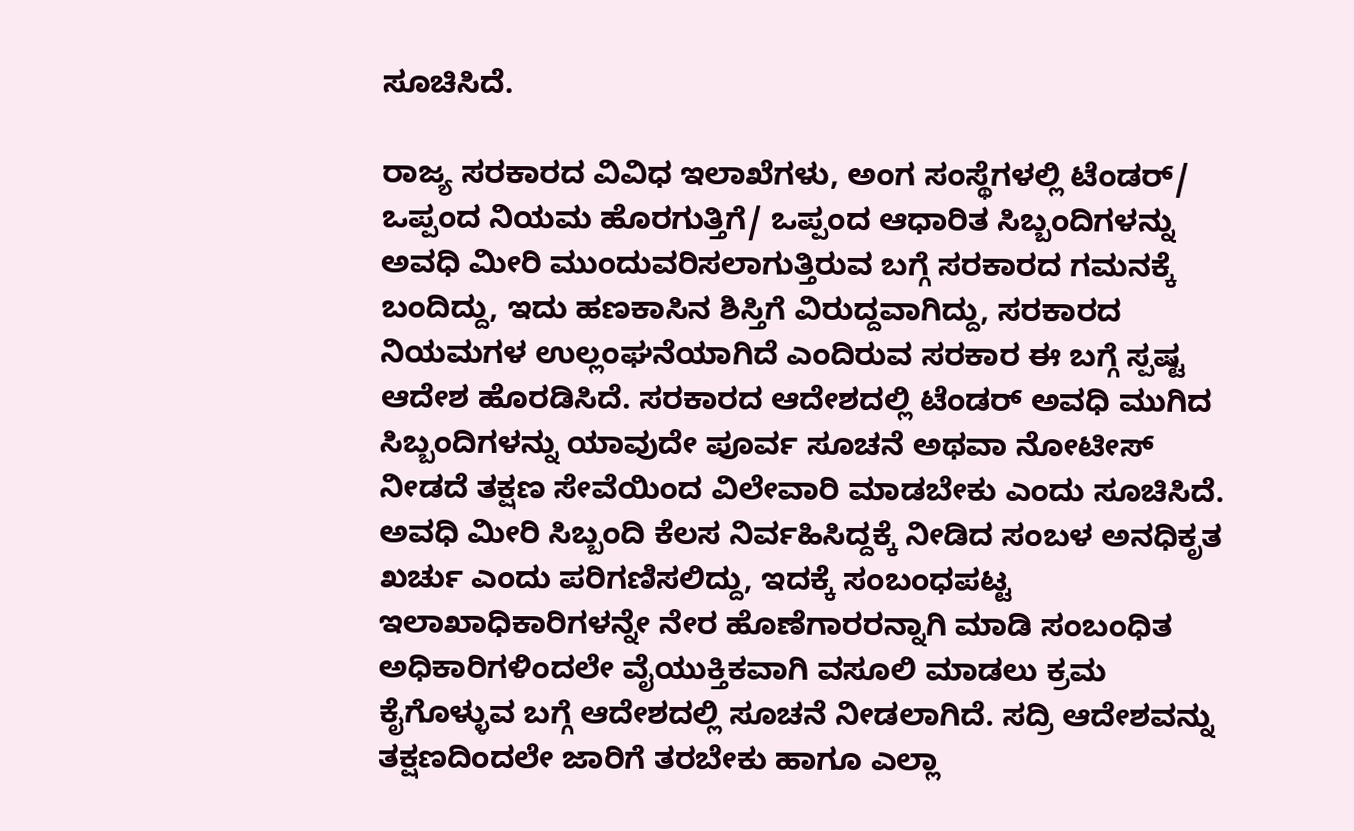ಸೂಚಿಸಿದೆ.

ರಾಜ್ಯ ಸರಕಾರದ ವಿವಿಧ ಇಲಾಖೆಗಳು, ಅಂಗ ಸಂಸ್ಥೆಗಳಲ್ಲಿ ಟೆಂಡರ್/ ಒಪ್ಪಂದ ನಿಯಮ ಹೊರಗುತ್ತಿಗೆ/ ಒಪ್ಪಂದ ಆಧಾರಿತ ಸಿಬ್ಬಂದಿಗಳನ್ನು ಅವಧಿ ಮೀರಿ ಮುಂದುವರಿಸಲಾಗುತ್ತಿರುವ ಬಗ್ಗೆ ಸರಕಾರದ ಗಮನಕ್ಕೆ ಬಂದಿದ್ದು, ಇದು ಹಣಕಾಸಿನ ಶಿಸ್ತಿಗೆ ವಿರುದ್ದವಾಗಿದ್ದು, ಸರಕಾರದ ನಿಯಮಗಳ ಉಲ್ಲಂಘನೆಯಾಗಿದೆ ಎಂದಿರುವ ಸರಕಾರ ಈ ಬಗ್ಗೆ ಸ್ಪಷ್ಟ ಆದೇಶ ಹೊರಡಿಸಿದೆ. ಸರಕಾರದ ಆದೇಶದಲ್ಲಿ ಟೆಂಡರ್ ಅವಧಿ ಮುಗಿದ ಸಿಬ್ಬಂದಿಗಳನ್ನು ಯಾವುದೇ ಪೂರ್ವ ಸೂಚನೆ ಅಥವಾ ನೋಟೀಸ್ ನೀಡದೆ ತಕ್ಷಣ ಸೇವೆಯಿಂದ ವಿಲೇವಾರಿ ಮಾಡಬೇಕು ಎಂದು ಸೂಚಿಸಿದೆ. ಅವಧಿ ಮೀರಿ ಸಿಬ್ಬಂದಿ ಕೆಲಸ ನಿರ್ವಹಿಸಿದ್ದಕ್ಕೆ ನೀಡಿದ ಸಂಬಳ ಅನಧಿಕೃತ ಖರ್ಚು ಎಂದು ಪರಿಗಣಿಸಲಿದ್ದು, ಇದಕ್ಕೆ ಸಂಬಂಧಪಟ್ಟ ಇಲಾಖಾಧಿಕಾರಿಗಳನ್ನೇ ನೇರ ಹೊಣೆಗಾರರನ್ನಾಗಿ ಮಾಡಿ ಸಂಬಂಧಿತ ಅಧಿಕಾರಿಗಳಿಂದಲೇ ವೈಯುಕ್ತಿಕವಾಗಿ ವಸೂಲಿ ಮಾಡಲು ಕ್ರಮ ಕೈಗೊಳ್ಳುವ ಬಗ್ಗೆ ಆದೇಶದಲ್ಲಿ ಸೂಚನೆ ನೀಡಲಾಗಿದೆ. ಸದ್ರಿ ಆದೇಶವನ್ನು ತಕ್ಷಣದಿಂದಲೇ ಜಾರಿಗೆ ತರಬೇಕು ಹಾಗೂ ಎಲ್ಲಾ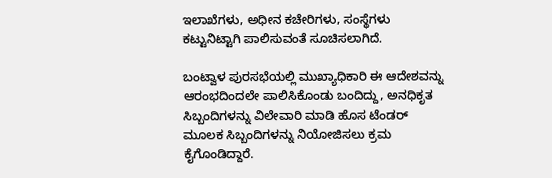ಇಲಾಖೆಗಳು, ಅಧೀನ ಕಚೇರಿಗಳು, ಸಂಸ್ಥೆಗಳು ಕಟ್ಟುನಿಟ್ಟಾಗಿ ಪಾಲಿಸುವಂತೆ ಸೂಚಿಸಲಾಗಿದೆ.

ಬಂಟ್ವಾಳ ಪುರಸಭೆಯಲ್ಲಿ ಮುಖ್ಯಾಧಿಕಾರಿ ಈ ಆದೇಶವನ್ನು ಆರಂಭದಿಂದಲೇ ಪಾಲಿಸಿಕೊಂಡು ಬಂದಿದ್ದು, ಅನಧಿಕೃತ ಸಿಬ್ಬಂದಿಗಳನ್ನು ವಿಲೇವಾರಿ ಮಾಡಿ ಹೊಸ ಟೆಂಡರ್ ಮೂಲಕ ಸಿಬ್ಬಂದಿಗಳನ್ನು ನಿಯೋಜಿಸಲು ಕ್ರಮ ಕೈಗೊಂಡಿದ್ದಾರೆ.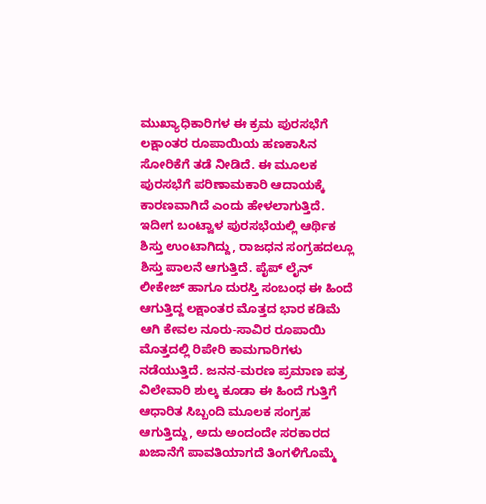ಮುಖ್ಯಾಧಿಕಾರಿಗಳ ಈ ಕ್ರಮ ಪುರಸಭೆಗೆ ಲಕ್ಷಾಂತರ ರೂಪಾಯಿಯ ಹಣಕಾಸಿನ ಸೋರಿಕೆಗೆ ತಡೆ ನೀಡಿದೆ. ಈ ಮೂಲಕ ಪುರಸಭೆಗೆ ಪರಿಣಾಮಕಾರಿ ಆದಾಯಕ್ಕೆ ಕಾರಣವಾಗಿದೆ ಎಂದು ಹೇಳಲಾಗುತ್ತಿದೆ. ಇದೀಗ ಬಂಟ್ವಾಳ ಪುರಸಭೆಯಲ್ಲಿ ಆರ್ಥಿಕ ಶಿಸ್ತು ಉಂಟಾಗಿದ್ದು, ರಾಜಧನ ಸಂಗ್ರಹದಲ್ಲೂ ಶಿಸ್ತು ಪಾಲನೆ ಆಗುತ್ತಿದೆ. ಪೈಪ್ ಲೈನ್ ಲೀಕೇಜ್ ಹಾಗೂ ದುರಸ್ತಿ ಸಂಬಂಧ ಈ ಹಿಂದೆ ಆಗುತ್ತಿದ್ದ ಲಕ್ಷಾಂತರ ಮೊತ್ತದ ಭಾರ ಕಡಿಮೆ ಆಗಿ ಕೇವಲ ನೂರು-ಸಾವಿರ ರೂಪಾಯಿ ಮೊತ್ತದಲ್ಲಿ ರಿಪೇರಿ ಕಾಮಗಾರಿಗಳು ನಡೆಯುತ್ತಿದೆ. ಜನನ-ಮರಣ ಪ್ರಮಾಣ ಪತ್ರ ವಿಲೇವಾರಿ ಶುಲ್ಕ ಕೂಡಾ ಈ ಹಿಂದೆ ಗುತ್ತಿಗೆ ಆಧಾರಿತ ಸಿಬ್ಬಂದಿ ಮೂಲಕ ಸಂಗ್ರಹ ಆಗುತ್ತಿದ್ದು, ಅದು ಅಂದಂದೇ ಸರಕಾರದ ಖಜಾನೆಗೆ ಪಾವತಿಯಾಗದೆ ತಿಂಗಳಿಗೊಮ್ಮೆ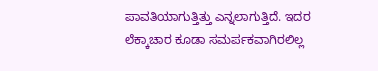ಪಾವತಿಯಾಗುತ್ತಿತ್ತು ಎನ್ನಲಾಗುತ್ತಿದೆ. ಇದರ ಲೆಕ್ಕಾಚಾರ ಕೂಡಾ ಸಮರ್ಪಕವಾಗಿರಲಿಲ್ಲ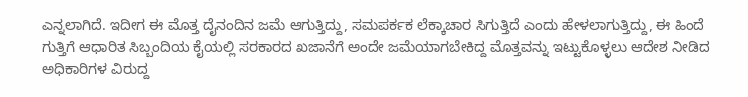ಎನ್ನಲಾಗಿದೆ. ಇದೀಗ ಈ ಮೊತ್ತ ದೈನಂದಿನ ಜಮೆ ಆಗುತ್ತಿದ್ದು, ಸಮಪರ್ಕಕ ಲೆಕ್ಕಾಚಾರ ಸಿಗುತ್ತಿದೆ ಎಂದು ಹೇಳಲಾಗುತ್ತಿದ್ದು, ಈ ಹಿಂದೆ ಗುತ್ತಿಗೆ ಆಧಾರಿತ ಸಿಬ್ಬಂದಿಯ ಕೈಯಲ್ಲಿ ಸರಕಾರದ ಖಜಾನೆಗೆ ಅಂದೇ ಜಮೆಯಾಗಬೇಕಿದ್ದ ಮೊತ್ತವನ್ನು ಇಟ್ಟುಕೊಳ್ಳಲು ಆದೇಶ ನೀಡಿದ ಅಧಿಕಾರಿಗಳ ವಿರುದ್ದ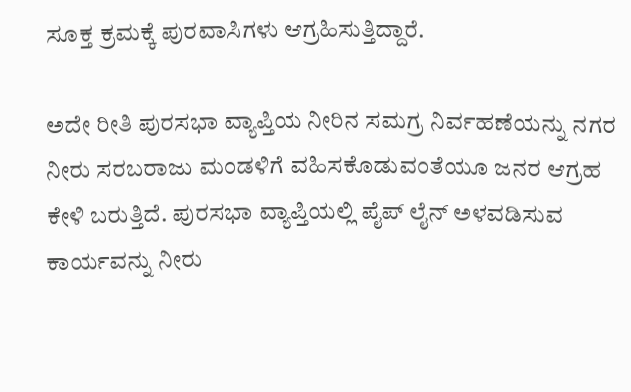ಸೂಕ್ತ ಕ್ರಮಕ್ಕೆ ಪುರವಾಸಿಗಳು ಆಗ್ರಹಿಸುತ್ತಿದ್ದಾರೆ.

ಅದೇ ರೀತಿ ಪುರಸಭಾ ವ್ಯಾಪ್ತಿಯ ನೀರಿನ ಸಮಗ್ರ ನಿರ್ವಹಣೆಯನ್ನು ನಗರ ನೀರು ಸರಬರಾಜು ಮಂಡಳಿಗೆ ವಹಿಸಕೊಡುವಂತೆಯೂ ಜನರ ಆಗ್ರಹ ಕೇಳಿ ಬರುತ್ತಿದೆ. ಪುರಸಭಾ ವ್ಯಾಪ್ತಿಯಲ್ಲಿ ಪೈಪ್ ಲೈನ್ ಅಳವಡಿಸುವ ಕಾರ್ಯವನ್ನು ನೀರು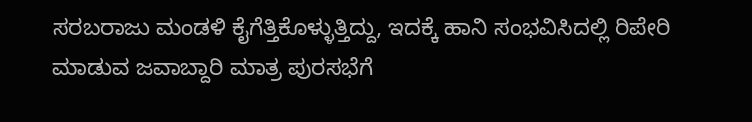ಸರಬರಾಜು ಮಂಡಳಿ ಕೈಗೆತ್ತಿಕೊಳ್ಳುತ್ತಿದ್ದು, ಇದಕ್ಕೆ ಹಾನಿ ಸಂಭವಿಸಿದಲ್ಲಿ ರಿಪೇರಿ ಮಾಡುವ ಜವಾಬ್ದಾರಿ ಮಾತ್ರ ಪುರಸಭೆಗೆ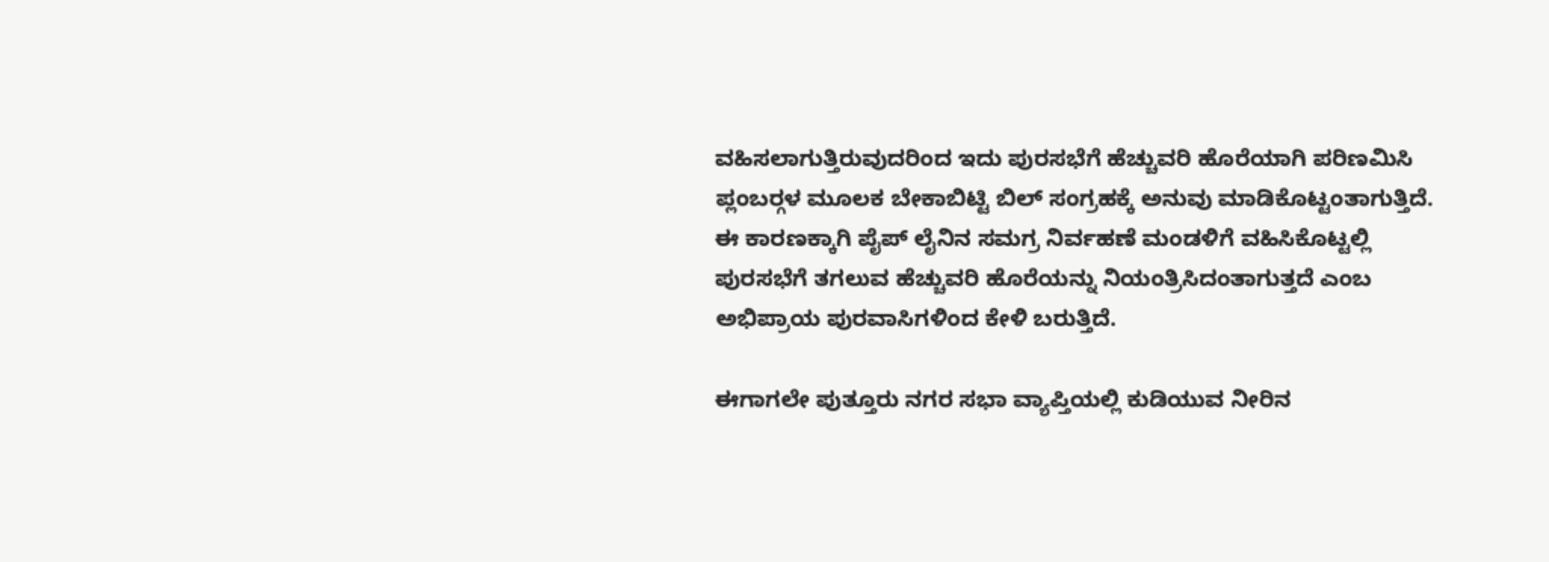ವಹಿಸಲಾಗುತ್ತಿರುವುದರಿಂದ ಇದು ಪುರಸಭೆಗೆ ಹೆಚ್ಚುವರಿ ಹೊರೆಯಾಗಿ ಪರಿಣಮಿಸಿ ಪ್ಲಂಬರ್‍ಗಳ ಮೂಲಕ ಬೇಕಾಬಿಟ್ಟಿ ಬಿಲ್ ಸಂಗ್ರಹಕ್ಕೆ ಅನುವು ಮಾಡಿಕೊಟ್ಟಂತಾಗುತ್ತಿದೆ. ಈ ಕಾರಣಕ್ಕಾಗಿ ಪೈಪ್ ಲೈನಿನ ಸಮಗ್ರ ನಿರ್ವಹಣೆ ಮಂಡಳಿಗೆ ವಹಿಸಿಕೊಟ್ಟಲ್ಲಿ ಪುರಸಭೆಗೆ ತಗಲುವ ಹೆಚ್ಚುವರಿ ಹೊರೆಯನ್ನು ನಿಯಂತ್ರಿಸಿದಂತಾಗುತ್ತದೆ ಎಂಬ ಅಭಿಪ್ರಾಯ ಪುರವಾಸಿಗಳಿಂದ ಕೇಳಿ ಬರುತ್ತಿದೆ.

ಈಗಾಗಲೇ ಪುತ್ತೂರು ನಗರ ಸಭಾ ವ್ಯಾಪ್ತಿಯಲ್ಲಿ ಕುಡಿಯುವ ನೀರಿನ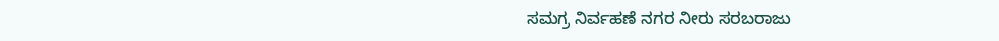ಸಮಗ್ರ ನಿರ್ವಹಣೆ ನಗರ ನೀರು ಸರಬರಾಜು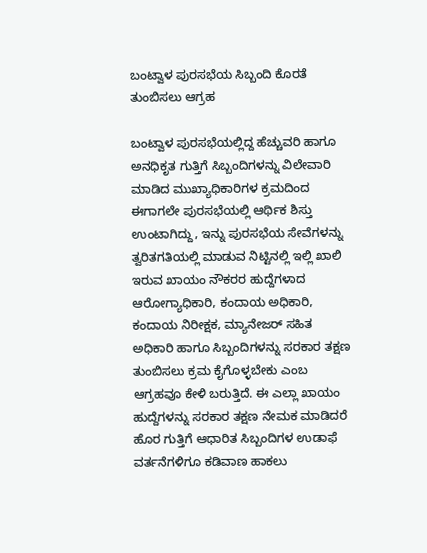ಬಂಟ್ವಾಳ ಪುರಸಭೆಯ ಸಿಬ್ಬಂದಿ ಕೊರತೆ ತುಂಬಿಸಲು ಆಗ್ರಹ

ಬಂಟ್ವಾಳ ಪುರಸಭೆಯಲ್ಲಿದ್ದ ಹೆಚ್ಚುವರಿ ಹಾಗೂ ಅನಧಿಕೃತ ಗುತ್ತಿಗೆ ಸಿಬ್ಬಂದಿಗಳನ್ನು ವಿಲೇವಾರಿ ಮಾಡಿದ ಮುಖ್ಯಾಧಿಕಾರಿಗಳ ಕ್ರಮದಿಂದ ಈಗಾಗಲೇ ಪುರಸಭೆಯಲ್ಲಿ ಆರ್ಥಿಕ ಶಿಸ್ತು ಉಂಟಾಗಿದ್ದು, ಇನ್ನು ಪುರಸಭೆಯ ಸೇವೆಗಳನ್ನು ತ್ವರಿತಗತಿಯಲ್ಲಿ ಮಾಡುವ ನಿಟ್ಟಿನಲ್ಲಿ ಇಲ್ಲಿ ಖಾಲಿ ಇರುವ ಖಾಯಂ ನೌಕರರ ಹುದ್ದೆಗಳಾದ ಆರೋಗ್ಯಾಧಿಕಾರಿ, ಕಂದಾಯ ಅಧಿಕಾರಿ, ಕಂದಾಯ ನಿರೀಕ್ಷಕ, ಮ್ಯಾನೇಜರ್ ಸಹಿತ ಅಧಿಕಾರಿ ಹಾಗೂ ಸಿಬ್ಬಂದಿಗಳನ್ನು ಸರಕಾರ ತಕ್ಷಣ ತುಂಬಿಸಲು ಕ್ರಮ ಕೈಗೊಳ್ಳಬೇಕು ಎಂಬ ಆಗ್ರಹವೂ ಕೇಳಿ ಬರುತ್ತಿದೆ. ಈ ಎಲ್ಲಾ ಖಾಯಂ ಹುದ್ದೆಗಳನ್ನು ಸರಕಾರ ತಕ್ಷಣ ನೇಮಕ ಮಾಡಿದರೆ ಹೊರ ಗುತ್ತಿಗೆ ಆಧಾರಿತ ಸಿಬ್ಬಂದಿಗಳ ಉಡಾಫೆ ವರ್ತನೆಗಳಿಗೂ ಕಡಿವಾಣ ಹಾಕಲು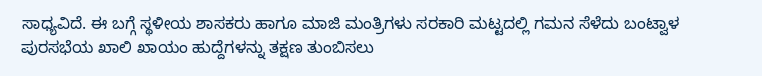ಸಾಧ್ಯವಿದೆ. ಈ ಬಗ್ಗೆ ಸ್ಥಳೀಯ ಶಾಸಕರು ಹಾಗೂ ಮಾಜಿ ಮಂತ್ರಿಗಳು ಸರಕಾರಿ ಮಟ್ಟದಲ್ಲಿ ಗಮನ ಸೆಳೆದು ಬಂಟ್ವಾಳ ಪುರಸಭೆಯ ಖಾಲಿ ಖಾಯಂ ಹುದ್ದೆಗಳನ್ನು ತಕ್ಷಣ ತುಂಬಿಸಲು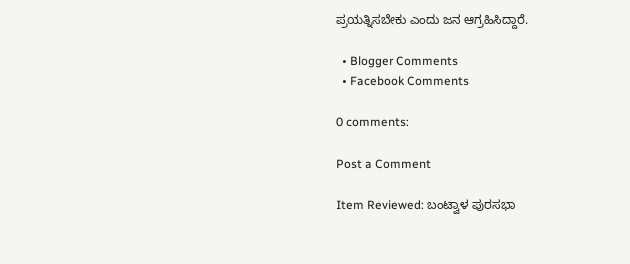ಪ್ರಯತ್ನಿಸಬೇಕು ಎಂದು ಜನ ಆಗ್ರಹಿಸಿದ್ದಾರೆ.

  • Blogger Comments
  • Facebook Comments

0 comments:

Post a Comment

Item Reviewed: ಬಂಟ್ವಾಳ ಪುರಸಭಾ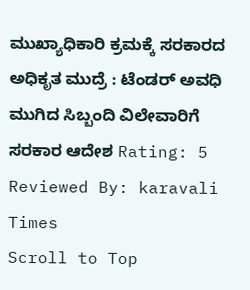ಮುಖ್ಯಾಧಿಕಾರಿ ಕ್ರಮಕ್ಕೆ ಸರಕಾರದ ಅಧಿಕೃತ ಮುದ್ರೆ : ಟೆಂಡರ್ ಅವಧಿ ಮುಗಿದ ಸಿಬ್ಬಂದಿ ವಿಲೇವಾರಿಗೆ ಸರಕಾರ ಆದೇಶ Rating: 5 Reviewed By: karavali Times
Scroll to Top